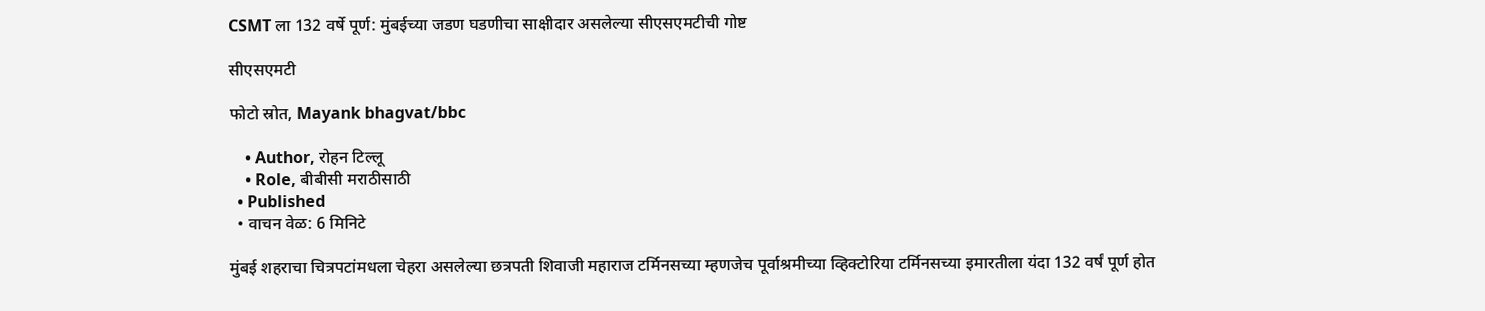CSMT ला 132 वर्षे पूर्ण: मुंबईच्या जडण घडणीचा साक्षीदार असलेल्या सीएसएमटीची गोष्ट

सीएसएमटी

फोटो स्रोत, Mayank bhagvat/bbc

    • Author, रोहन टिल्लू
    • Role, बीबीसी मराठीसाठी
  • Published
  • वाचन वेळ: 6 मिनिटे

मुंबई शहराचा चित्रपटांमधला चेहरा असलेल्या छत्रपती शिवाजी महाराज टर्मिनसच्या म्हणजेच पूर्वाश्रमीच्या व्हिक्टोरिया टर्मिनसच्या इमारतीला यंदा 132 वर्षं पूर्ण होत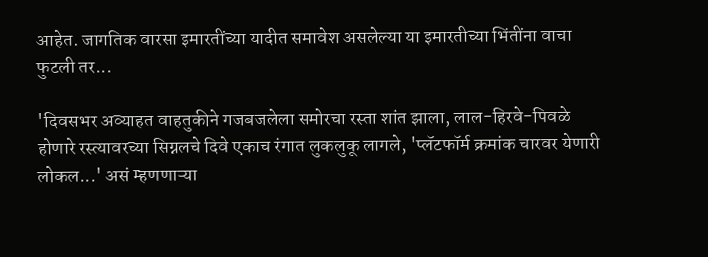आहेत. जागतिक वारसा इमारतींच्या यादीत समावेश असलेल्या या इमारतीच्या भिंतींना वाचा फुटली तर...

'दिवसभर अव्याहत वाहतुकीने गजबजलेला समोरचा रस्ता शांत झाला, लाल-हिरवे-पिवळे होणारे रस्त्यावरच्या सिग्नलचे दिवे एकाच रंगात लुकलुकू लागले, 'प्लॅटफॉर्म क्रमांक चारवर येणारी लोकल...' असं म्हणणाऱ्या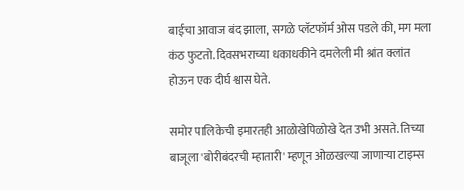बाईचा आवाज बंद झाला, सगळे प्लॅटफॉर्म ओस पडले की, मग मला कंठ फुटतो. दिवसभराच्या धकाधकीने दमलेली मी श्रांत क्लांत होऊन एक दीर्घ श्वास घेते.

समोर पालिकेची इमारतही आळोखेपिळोखे देत उभी असते. तिच्या बाजूला 'बोरीबंदरची म्हातारी' म्हणून ओळखल्या जाणाऱ्या टाइम्स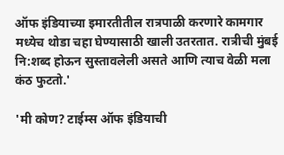ऑफ इंडियाच्या इमारतीतील रात्रपाळी करणारे कामगार मध्येच थोडा चहा घेण्यासाठी खाली उतरतात. रात्रीची मुंबई नि:शब्द होऊन सुस्तावलेली असते आणि त्याच वेळी मला कंठ फुटतो.'

'मी कोण? टाईम्स ऑफ इंडियाची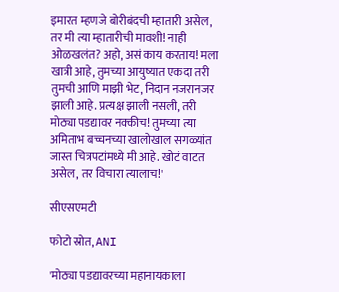इमारत म्हणजे बोरीबंदची म्हातारी असेल, तर मी त्या म्हातारीची मावशी! नाही ओळखलंत? अहो, असं काय करताय! मला खात्री आहे, तुमच्या आयुष्यात एकदा तरी तुमची आणि माझी भेट, निदान नजरानजर झाली आहे. प्रत्यक्ष झाली नसली, तरी मोठ्या पडद्यावर नक्कीच! तुमच्या त्या अमिताभ बच्चनच्या खालोखाल सगळ्यांत जास्त चित्रपटांमध्ये मी आहे. खोटं वाटत असेल, तर विचारा त्यालाच!'

सीएसएमटी

फोटो स्रोत, ANI

'मोठ्या पडद्यावरच्या महानायकाला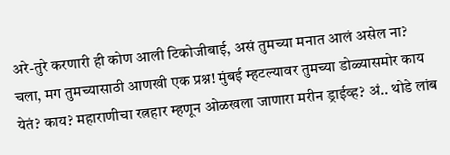अरे-तुरे करणारी ही कोण आली टिकोजीबाई, असं तुमच्या मनात आलं असेल ना? चला, मग तुमच्यासाठी आणखी एक प्रश्न! मुंबई म्हटल्यावर तुमच्या डोळ्यासमोर काय येतं? काय? महाराणीचा रत्नहार म्हणून ओळखला जाणारा मरीन ड्राईव्ह? अं.. थोडे लांब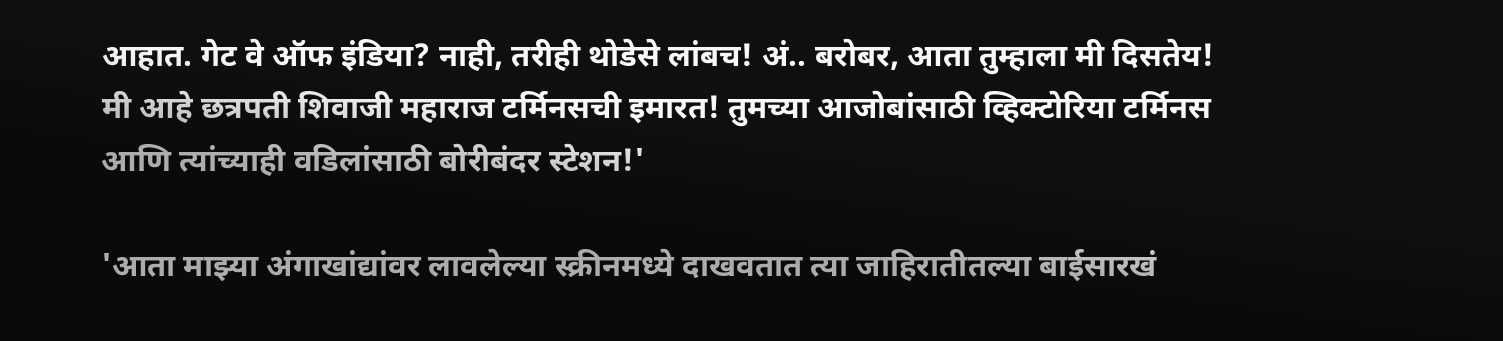आहात. गेट वे ऑफ इंडिया? नाही, तरीही थोडेसे लांबच! अं.. बरोबर, आता तुम्हाला मी दिसतेय! मी आहे छत्रपती शिवाजी महाराज टर्मिनसची इमारत! तुमच्या आजोबांसाठी व्हिक्टोरिया टर्मिनस आणि त्यांच्याही वडिलांसाठी बोरीबंदर स्टेशन!'

'आता माझ्या अंगाखांद्यांवर लावलेल्या स्क्रीनमध्ये दाखवतात त्या जाहिरातीतल्या बाईसारखं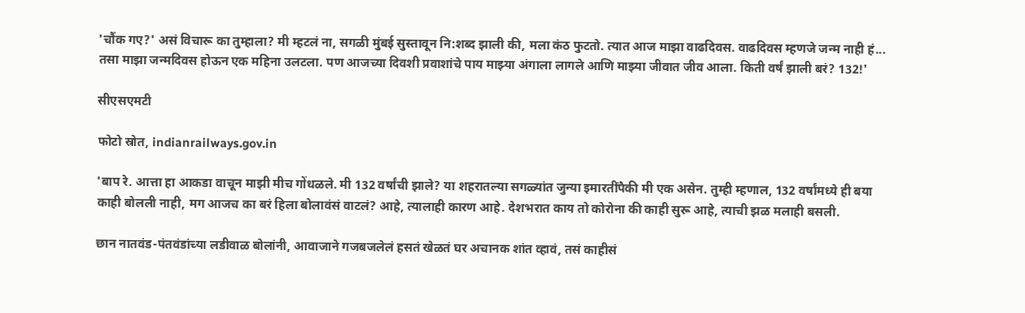'चौंक गए?' असं विचारू का तुम्हाला? मी म्हटलं ना, सगळी मुंबई सुस्तावून नि:शब्द झाली की, मला कंठ फुटतो. त्यात आज माझा वाढदिवस. वाढदिवस म्हणजे जन्म नाही हं... तसा माझा जन्मदिवस होऊन एक महिना उलटला. पण आजच्या दिवशी प्रवाशांचे पाय माझ्या अंगाला लागले आणि माझ्या जीवात जीव आला. किती वर्षं झाली बरं? 132!'

सीएसएमटी

फोटो स्रोत, indianrailways.gov.in

'बाप रे. आत्ता हा आकडा वाचून माझी मीच गोंधळले. मी 132 वर्षांची झाले? या शहरातल्या सगळ्यांत जुन्या इमारतींपैकी मी एक असेन. तुम्ही म्हणाल, 132 वर्षांमध्ये ही बया काही बोलली नाही, मग आजच का बरं हिला बोलावंसं वाटलं? आहे, त्यालाही कारण आहे. देशभरात काय तो कोरोना की काही सुरू आहे, त्याची झळ मलाही बसली.

छान नातवंड-पंतवंडांच्या लडीवाळ बोलांनी, आवाजाने गजबजलेलं हसतं खेळतं घर अचानक शांत व्हावं, तसं काहीसं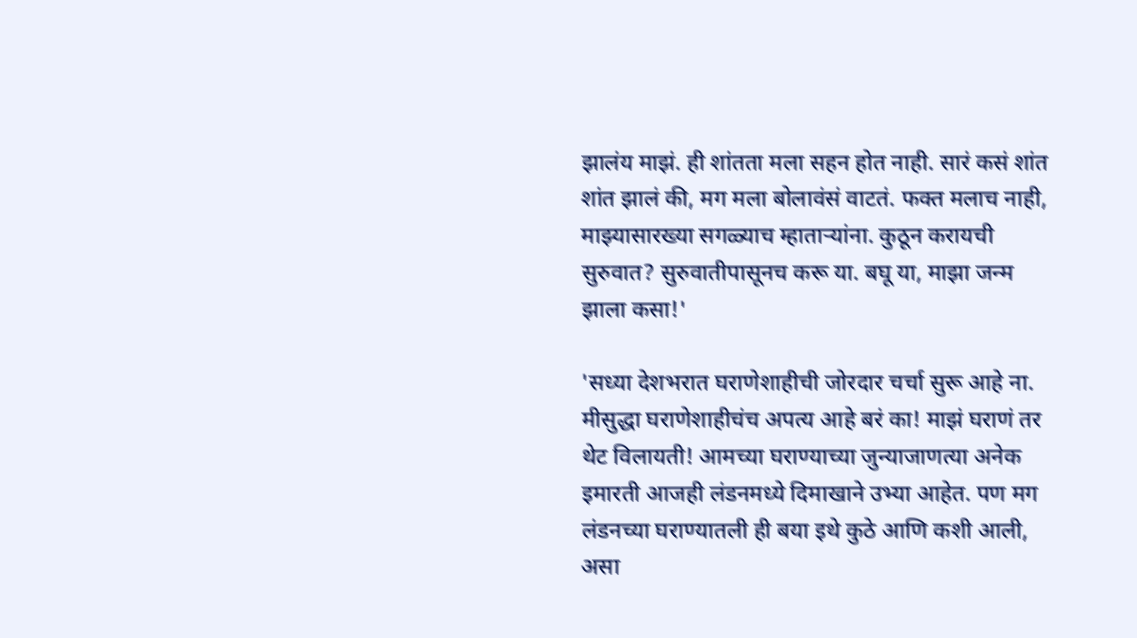झालंय माझं. ही शांतता मला सहन होत नाही. सारं कसं शांत शांत झालं की, मग मला बोलावंसं वाटतं. फक्त मलाच नाही, माझ्यासारख्या सगळ्याच म्हाताऱ्यांना. कुठून करायची सुरुवात? सुरुवातीपासूनच करू या. बघू या, माझा जन्म झाला कसा!'

'सध्या देशभरात घराणेशाहीची जोरदार चर्चा सुरू आहे ना. मीसुद्धा घराणेशाहीचंच अपत्य आहे बरं का! माझं घराणं तर थेट विलायती! आमच्या घराण्याच्या जुन्याजाणत्या अनेक इमारती आजही लंडनमध्ये दिमाखाने उभ्या आहेत. पण मग लंडनच्या घराण्यातली ही बया इथे कुठे आणि कशी आली, असा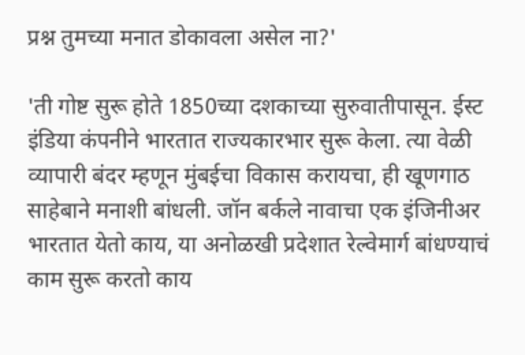प्रश्न तुमच्या मनात डोकावला असेल ना?'

'ती गोष्ट सुरू होते 1850च्या दशकाच्या सुरुवातीपासून. ईस्ट इंडिया कंपनीने भारतात राज्यकारभार सुरू केला. त्या वेळी व्यापारी बंदर म्हणून मुंबईचा विकास करायचा, ही खूणगाठ साहेबाने मनाशी बांधली. जॉन बर्कले नावाचा एक इंजिनीअर भारतात येतो काय, या अनोळखी प्रदेशात रेल्वेमार्ग बांधण्याचं काम सुरू करतो काय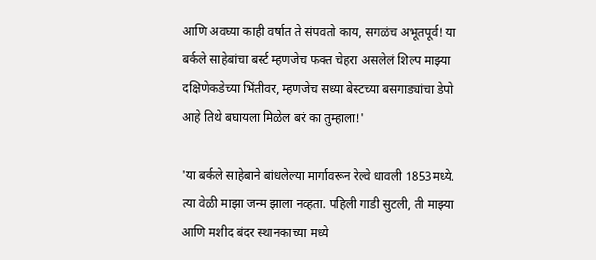आणि अवघ्या काही वर्षात ते संपवतो काय, सगळंच अभूतपूर्व! या बर्कले साहेबांचा बर्स्ट म्हणजेच फक्त चेहरा असलेलं शिल्प माझ्या दक्षिणेकडेच्या भिंतीवर, म्हणजेच सध्या बेस्टच्या बसगाड्यांचा डेपो आहे तिथे बघायला मिळेल बरं का तुम्हाला!'

'या बर्कले साहेबाने बांधलेल्या मार्गावरून रेल्वे धावली 1853मध्ये. त्या वेळी माझा जन्म झाला नव्हता. पहिली गाडी सुटली, ती माझ्या आणि मशीद बंदर स्थानकाच्या मध्ये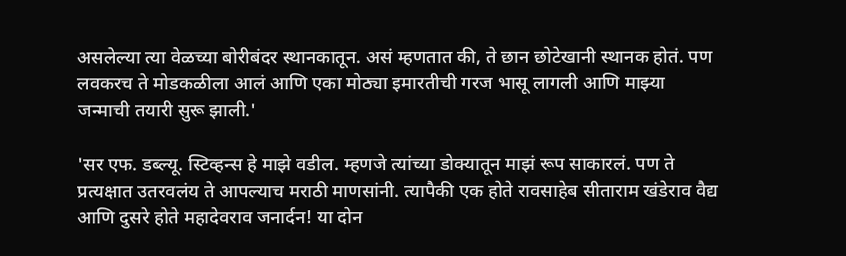असलेल्या त्या वेळच्या बोरीबंदर स्थानकातून. असं म्हणतात की, ते छान छोटेखानी स्थानक होतं. पण लवकरच ते मोडकळीला आलं आणि एका मोठ्या इमारतीची गरज भासू लागली आणि माझ्या जन्माची तयारी सुरू झाली.'

'सर एफ. डब्ल्यू. स्टिव्हन्स हे माझे वडील. म्हणजे त्यांच्या डोक्यातून माझं रूप साकारलं. पण ते प्रत्यक्षात उतरवलंय ते आपल्याच मराठी माणसांनी. त्यापैकी एक होते रावसाहेब सीताराम खंडेराव वैद्य आणि दुसरे होते महादेवराव जनार्दन! या दोन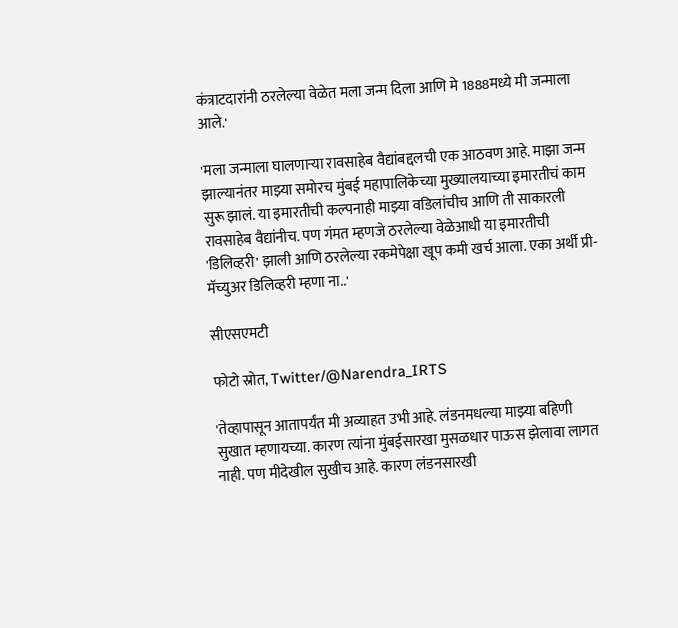कंत्राटदारांनी ठरलेल्या वेळेत मला जन्म दिला आणि मे 1888मध्ये मी जन्माला आले.'

'मला जन्माला घालणाऱ्या रावसाहेब वैद्यांबद्दलची एक आठवण आहे. माझा जन्म झाल्यानंतर माझ्या समोरच मुंबई महापालिकेच्या मुख्यालयाच्या इमारतीचं काम सुरू झालं. या इमारतीची कल्पनाही माझ्या वडिलांचीच आणि ती साकारली रावसाहेब वैद्यांनीच. पण गंमत म्हणजे ठरलेल्या वेळेआधी या इमारतीची 'डिलिव्हरी' झाली आणि ठरलेल्या रकमेपेक्षा खूप कमी खर्च आला. एका अर्थी प्री-मॅच्युअर डिलिव्हरी म्हणा ना..'

सीएसएमटी

फोटो स्रोत, Twitter/@Narendra_IRTS

'तेव्हापासून आतापर्यंत मी अव्याहत उभी आहे. लंडनमधल्या माझ्या बहिणी सुखात म्हणायच्या. कारण त्यांना मुंबईसारखा मुसळधार पाऊस झेलावा लागत नाही. पण मीदेखील सुखीच आहे. कारण लंडनसारखी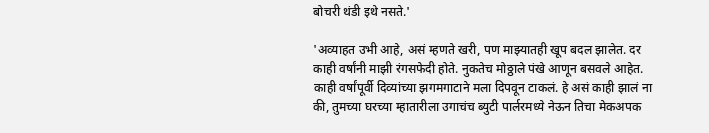बोचरी थंडी इथे नसते.'

'अव्याहत उभी आहे, असं म्हणते खरी, पण माझ्यातही खूप बदल झालेत. दर काही वर्षांनी माझी रंगसफेदी होते. नुकतेच मोठ्ठाले पंखे आणून बसवले आहेत. काही वर्षांपूर्वी दिव्यांच्या झगमगाटाने मला दिपवून टाकलं. हे असं काही झालं ना की, तुमच्या घरच्या म्हातारीला उगाचंच ब्युटी पार्लरमध्ये नेऊन तिचा मेकअपक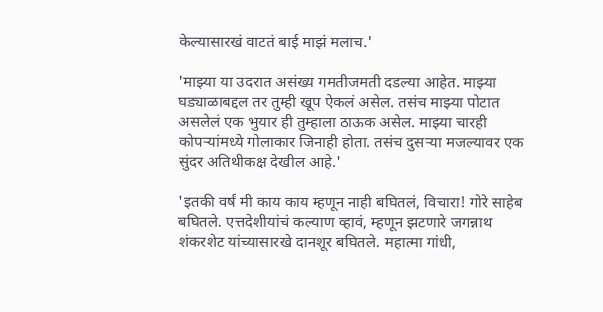केल्यासारखं वाटतं बाई माझं मलाच.'

'माझ्या या उदरात असंख्य गमतीजमती दडल्या आहेत. माझ्या घड्याळाबद्दल तर तुम्ही खूप ऐकलं असेल. तसंच माझ्या पोटात असलेलं एक भुयार ही तुम्हाला ठाऊक असेल. माझ्या चारही कोपऱ्यांमध्ये गोलाकार जिनाही होता. तसंच दुसऱ्या मजल्यावर एक सुंदर अतिथीकक्ष देखील आहे.'

'इतकी वर्षं मी काय काय म्हणून नाही बघितलं, विचारा! गोरे साहेब बघितले. एत्तदेशीयांचं कल्याण व्हावं, म्हणून झटणारे जगन्नाथ शंकरशेट यांच्यासारखे दानशूर बघितले. महात्मा गांधी,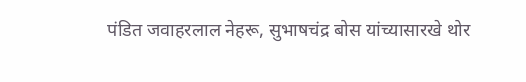पंडित जवाहरलाल नेहरू, सुभाषचंद्र बोस यांच्यासारखे थोर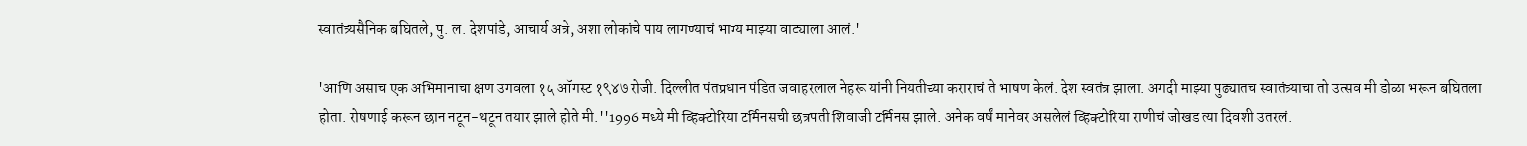स्वातंत्र्यसैनिक बघितले, पु. ल. देशपांडे, आचार्य अत्रे, अशा लोकांचे पाय लागण्याचं भाग्य माझ्या वाट्याला आलं.'

'आणि असाच एक अभिमानाचा क्षण उगवला १५ ऑगस्ट १९४७ रोजी. दिल्लीत पंतप्रधान पंडित जवाहरलाल नेहरू यांनी नियतीच्या कराराचं ते भाषण केलं. देश स्वतंत्र झाला. अगदी माझ्या पुढ्यातच स्वातंत्र्याचा तो उत्सव मी डोळा भरून बघितला होता. रोषणाई करून छान नटून-थटून तयार झाले होते मी.''1996 मध्ये मी व्हिक्टोरिया टर्मिनसची छत्रपती शिवाजी टर्मिनस झाले. अनेक वर्षं मानेवर असलेलं व्हिक्टोरिया राणीचं जोखड त्या दिवशी उतरलं.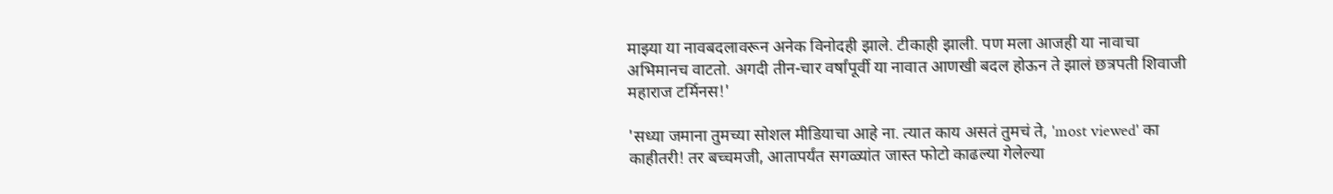माझ्या या नावबदलावरून अनेक विनोदही झाले. टीकाही झाली. पण मला आजही या नावाचा अभिमानच वाटतो. अगदी तीन-चार वर्षांपूर्वी या नावात आणखी बदल होऊन ते झालं छत्रपती शिवाजी महाराज टर्मिनस!'

'सध्या जमाना तुमच्या सोशल मीडियाचा आहे ना. त्यात काय असतं तुमचं ते, 'most viewed' का काहीतरी! तर बच्चमजी, आतापर्यंत सगळ्यांत जास्त फोटो काढल्या गेलेल्या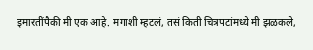इमारतींपैकी मी एक आहे. मगाशी म्हटलं, तसं किती चित्रपटांमध्ये मी झळकले,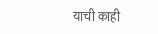याची काही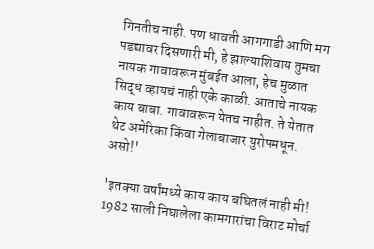गिनतीच नाही. पण धावती आगगाडी आणि मग पडद्यावर दिसणारी मी, हे झाल्याशिवाय तुमचा नायक गावावरून मुंबईत आला, हेच मुळात सिद्ध व्हायचं नाही एके काळी. आताचे नायक काय बाबा. गावावरून येतच नाहीत. ते येतात थेट अमेरिका किंवा गेलाबाजार युरोपमधून. असो!'

'इतक्या वर्षांमध्ये काय काय बघितलं नाही मी! 1982 साली निघालेला कामगारांचा विराट मोर्चा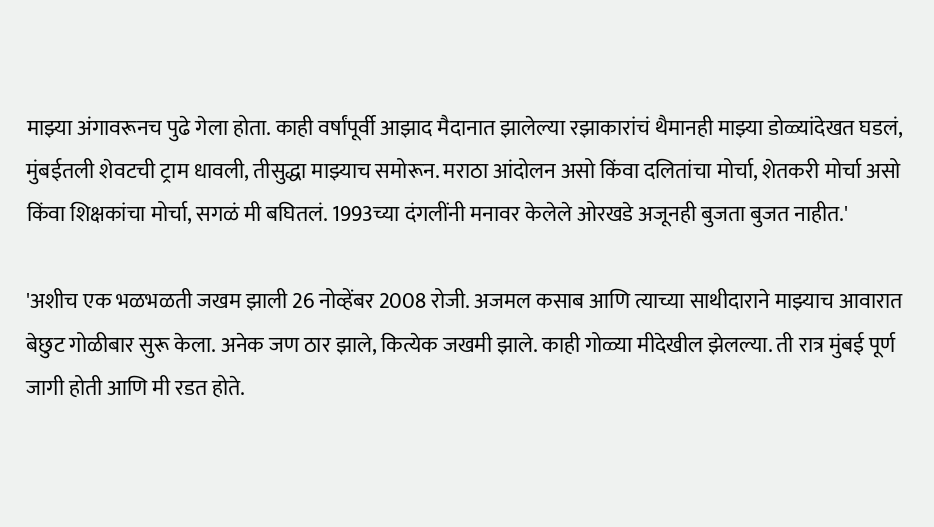माझ्या अंगावरूनच पुढे गेला होता. काही वर्षांपूर्वी आझाद मैदानात झालेल्या रझाकारांचं थैमानही माझ्या डोळ्यांदेखत घडलं, मुंबईतली शेवटची ट्राम धावली, तीसुद्धा माझ्याच समोरून. मराठा आंदोलन असो किंवा दलितांचा मोर्चा, शेतकरी मोर्चा असो किंवा शिक्षकांचा मोर्चा, सगळं मी बघितलं. 1993च्या दंगलींनी मनावर केलेले ओरखडे अजूनही बुजता बुजत नाहीत.'

'अशीच एक भळभळती जखम झाली 26 नोव्हेंबर 2008 रोजी. अजमल कसाब आणि त्याच्या साथीदाराने माझ्याच आवारात बेछुट गोळीबार सुरू केला. अनेक जण ठार झाले, कित्येक जखमी झाले. काही गोळ्या मीदेखील झेलल्या. ती रात्र मुंबई पूर्ण जागी होती आणि मी रडत होते.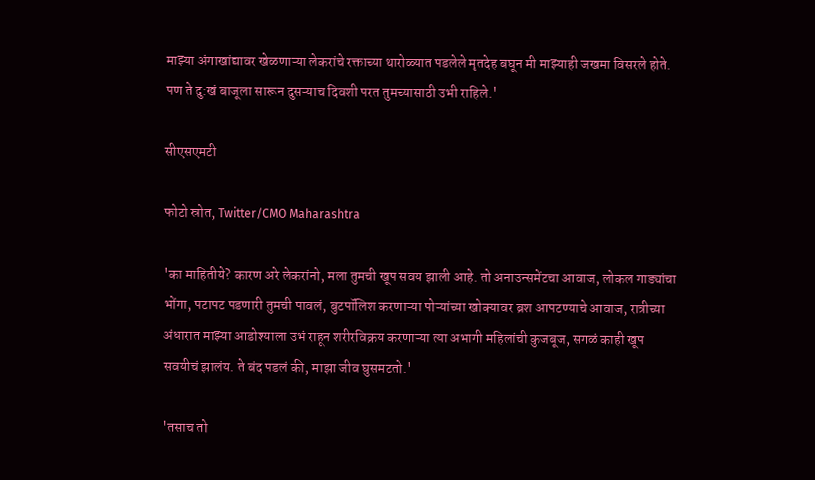माझ्या अंगाखांद्यावर खेळणाऱ्या लेकरांचे रक्ताच्या थारोळ्यात पडलेले मृतदेह बघून मी माझ्याही जखमा विसरले होते. पण ते दु:खं बाजूला सारून दुसऱ्याच दिवशी परत तुमच्यासाठी उभी राहिले.'

सीएसएमटी

फोटो स्रोत, Twitter/CMO Maharashtra

'का माहितीये? कारण अरे लेकरांनो, मला तुमची खूप सवय झाली आहे. तो अनाउन्समेंटचा आवाज, लोकल गाड्यांचा भोंगा, पटापट पडणारी तुमची पावलं, बुटपॉलिश करणाऱ्या पोऱ्यांच्या खोक्यावर ब्रश आपटण्याचे आवाज, रात्रीच्या अंधारात माझ्या आडोश्याला उभं राहून शरीरविक्रय करणाऱ्या त्या अभागी महिलांची कुजबूज, सगळं काही खूप सवयीचं झालंय. ते बंद पडलं की, माझा जीव घुसमटतो.'

'तसाच तो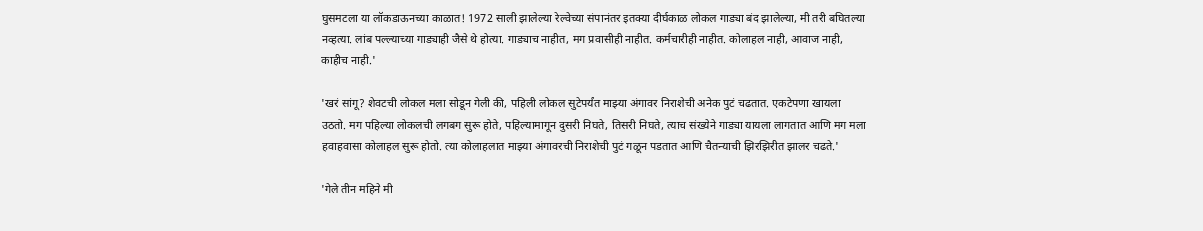घुसमटला या लॉकडाऊनच्या काळात! 1972 साली झालेल्या रेल्वेच्या संपानंतर इतक्या दीर्घकाळ लोकल गाड्या बंद झालेल्या, मी तरी बघितल्या नव्हत्या. लांब पल्ल्याच्या गाड्याही जैसे थे होत्या. गाड्याच नाहीत, मग प्रवासीही नाहीत. कर्मचारीही नाहीत. कोलाहल नाही, आवाज नाही, काहीच नाही.'

'खरं सांगू? शेवटची लोकल मला सोडून गेली की, पहिली लोकल सुटेपर्यंत माझ्या अंगावर निराशेची अनेक पुटं चढतात. एकटेपणा खायला उठतो. मग पहिल्या लोकलची लगबग सुरू होते, पहिल्यामागून दुसरी निघते, तिसरी निघते, त्याच संख्येने गाड्या यायला लागतात आणि मग मला हवाहवासा कोलाहल सुरू होतो. त्या कोलाहलात माझ्या अंगावरची निराशेची पुटं गळून पडतात आणि चैतन्याची झिरझिरीत झालर चढते.'

'गेले तीन महिने मी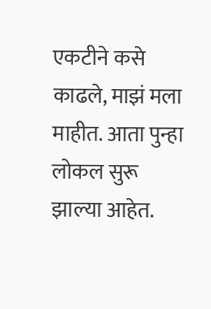एकटीने कसे काढले, माझं मला माहीत. आता पुन्हा लोकल सुरू झाल्या आहेत.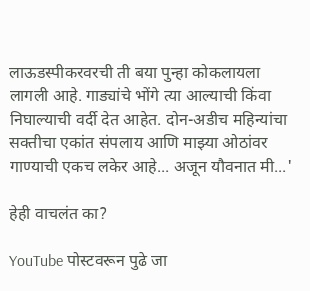लाऊडस्पीकरवरची ती बया पुन्हा कोकलायला लागली आहे. गाड्यांचे भोंगे त्या आल्याची किंवा निघाल्याची वर्दी देत आहेत. दोन-अडीच महिन्यांचा सक्तीचा एकांत संपलाय आणि माझ्या ओठांवर गाण्याची एकच लकेर आहे... अजून यौवनात मी...'

हेही वाचलंत का?

YouTube पोस्टवरून पुढे जा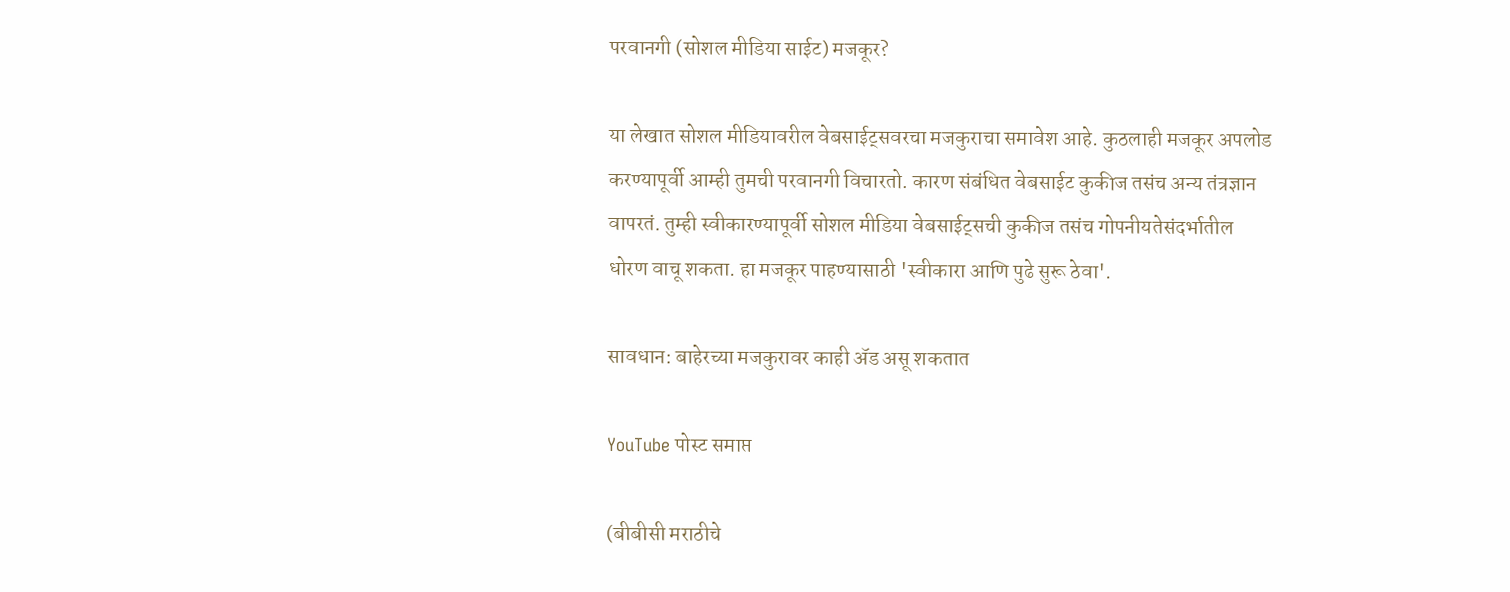परवानगी (सोशल मीडिया साईट) मजकूर?

या लेखात सोशल मीडियावरील वेबसाईट्सवरचा मजकुराचा समावेश आहे. कुठलाही मजकूर अपलोड करण्यापूर्वी आम्ही तुमची परवानगी विचारतो. कारण संबंधित वेबसाईट कुकीज तसंच अन्य तंत्रज्ञान वापरतं. तुम्ही स्वीकारण्यापूर्वी सोशल मीडिया वेबसाईट्सची कुकीज तसंच गोपनीयतेसंदर्भातील धोरण वाचू शकता. हा मजकूर पाहण्यासाठी 'स्वीकारा आणि पुढे सुरू ठेवा'.

सावधान: बाहेरच्या मजकुरावर काही ॲड असू शकतात

YouTube पोस्ट समाप्त

(बीबीसी मराठीचे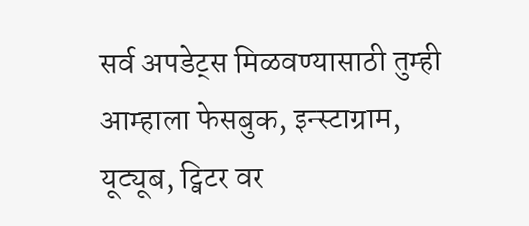सर्व अपडेट्स मिळवण्यासाठी तुम्ही आम्हाला फेसबुक, इन्स्टाग्राम, यूट्यूब, ट्विटर वर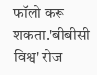फॉलो करू शकता.'बीबीसी विश्व' रोज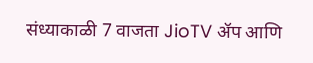संध्याकाळी 7 वाजता JioTV ॲप आणि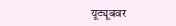यूट्यूबवर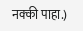नक्की पाहा.)